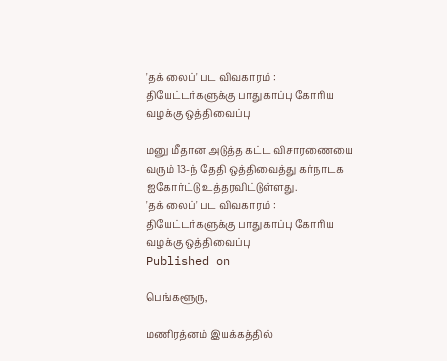'தக் லைப்' பட விவகாரம் : தியேட்டர்களுக்கு பாதுகாப்பு கோரிய வழக்கு ஒத்திவைப்பு

மனு மீதான அடுத்த கட்ட விசாரணையை வரும் 13-ந் தேதி ஒத்திவைத்து கர்நாடக ஐகோர்ட்டு உத்தரவிட்டுள்ளது.
'தக் லைப்' பட விவகாரம் : தியேட்டர்களுக்கு பாதுகாப்பு கோரிய வழக்கு ஒத்திவைப்பு
Published on

பெங்களூரு,

மணிரத்னம் இயக்கத்தில்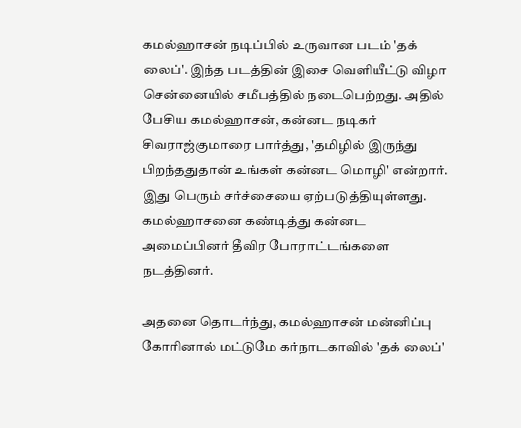கமல்ஹாசன் நடிப்பில் உருவான படம் 'தக் லைப்'. இந்த படத்தின் இசை வெளியீட்டு விழா சென்னையில் சமீபத்தில் நடைபெற்றது. அதில் பேசிய கமல்ஹாசன், கன்னட நடிகர் சிவராஜ்குமாரை பார்த்து, 'தமிழில் இருந்து பிறந்ததுதான் உங்கள் கன்னட மொழி' என்றார். இது பெரும் சர்ச்சையை ஏற்படுத்தியுள்ளது. கமல்ஹாசனை கண்டித்து கன்னட அமைப்பினர் தீவிர போராட்டங்களை நடத்தினர்.

அதனை தொடர்ந்து, கமல்ஹாசன் மன்னிப்பு கோரினால் மட்டுமே கர்நாடகாவில் 'தக் லைப்'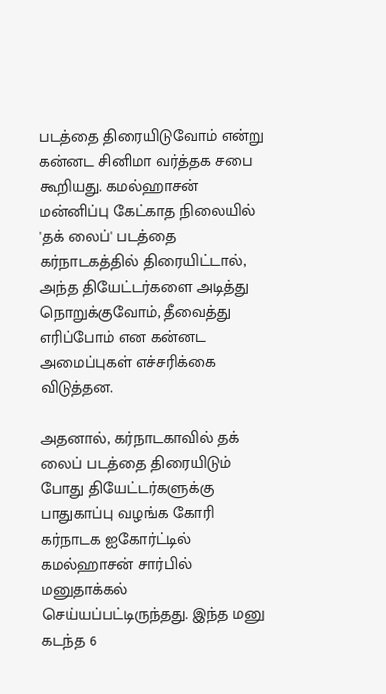படத்தை திரையிடுவோம் என்று கன்னட சினிமா வர்த்தக சபை கூறியது. கமல்ஹாசன் மன்னிப்பு கேட்காத நிலையில் 'தக் லைப்' படத்தை கர்நாடகத்தில் திரையிட்டால், அந்த தியேட்டர்களை அடித்து நொறுக்குவோம், தீவைத்து எரிப்போம் என கன்னட அமைப்புகள் எச்சரிக்கை விடுத்தன.

அதனால், கர்நாடகாவில் தக் லைப் படத்தை திரையிடும் போது தியேட்டர்களுக்கு பாதுகாப்பு வழங்க கோரி கர்நாடக ஐகோர்ட்டில் கமல்ஹாசன் சார்பில் மனுதாக்கல் செய்யப்பட்டிருந்தது. இந்த மனு கடந்த 6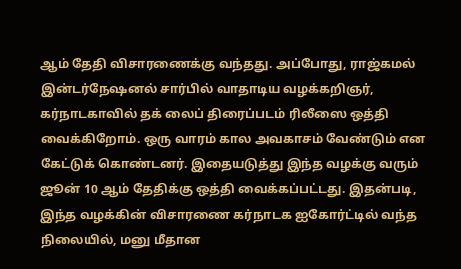ஆம் தேதி விசாரணைக்கு வந்தது. அப்போது, ராஜ்கமல் இன்டர்நேஷனல் சார்பில் வாதாடிய வழக்கறிஞர், கர்நாடகாவில் தக் லைப் திரைப்படம் ரிலீஸை ஒத்தி வைக்கிறோம். ஒரு வாரம் கால அவகாசம் வேண்டும் என கேட்டுக் கொண்டனர். இதையடுத்து இந்த வழக்கு வரும் ஜூன் 10 ஆம் தேதிக்கு ஒத்தி வைக்கப்பட்டது. இதன்படி, இந்த வழக்கின் விசாரணை கர்நாடக ஐகோர்ட்டில் வந்த நிலையில், மனு மீதான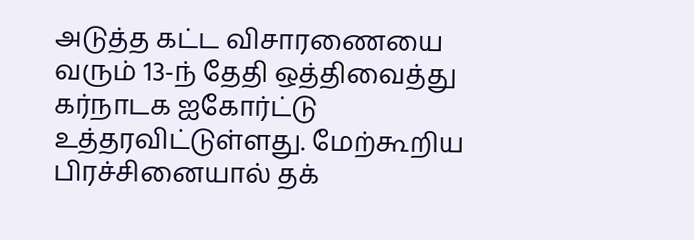அடுத்த கட்ட விசாரணையை வரும் 13-ந் தேதி ஒத்திவைத்து கர்நாடக ஐகோர்ட்டு உத்தரவிட்டுள்ளது. மேற்கூறிய பிரச்சினையால் தக்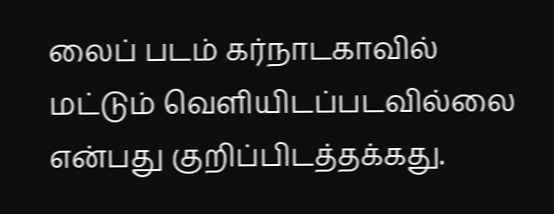லைப் படம் கர்நாடகாவில் மட்டும் வெளியிடப்படவில்லை என்பது குறிப்பிடத்தக்கது.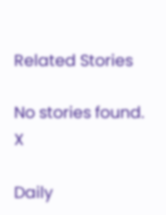Related Stories

No stories found.
X

Daily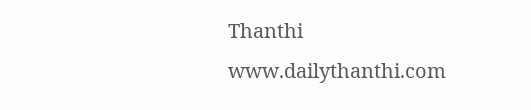Thanthi
www.dailythanthi.com